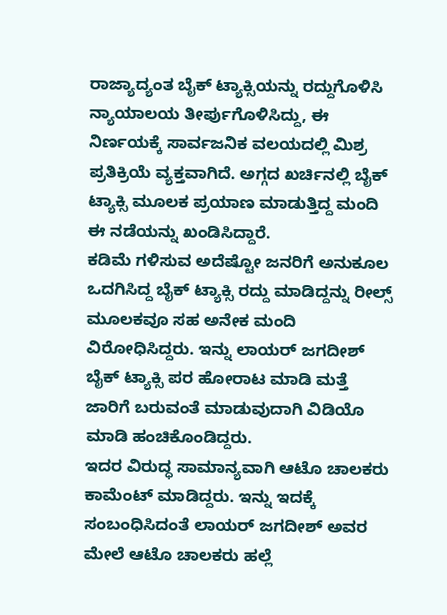ರಾಜ್ಯಾದ್ಯಂತ ಬೈಕ್ ಟ್ಯಾಕ್ಸಿಯನ್ನು ರದ್ದುಗೊಳಿಸಿ ನ್ಯಾಯಾಲಯ ತೀರ್ಪುಗೊಳಿಸಿದ್ದು, ಈ ನಿರ್ಣಯಕ್ಕೆ ಸಾರ್ವಜನಿಕ ವಲಯದಲ್ಲಿ ಮಿಶ್ರ ಪ್ರತಿಕ್ರಿಯೆ ವ್ಯಕ್ತವಾಗಿದೆ. ಅಗ್ಗದ ಖರ್ಚಿನಲ್ಲಿ ಬೈಕ್ ಟ್ಯಾಕ್ಸಿ ಮೂಲಕ ಪ್ರಯಾಣ ಮಾಡುತ್ತಿದ್ದ ಮಂದಿ ಈ ನಡೆಯನ್ನು ಖಂಡಿಸಿದ್ದಾರೆ.
ಕಡಿಮೆ ಗಳಿಸುವ ಅದೆಷ್ಟೋ ಜನರಿಗೆ ಅನುಕೂಲ ಒದಗಿಸಿದ್ದ ಬೈಕ್ ಟ್ಯಾಕ್ಸಿ ರದ್ದು ಮಾಡಿದ್ದನ್ನು ರೀಲ್ಸ್ ಮೂಲಕವೂ ಸಹ ಅನೇಕ ಮಂದಿ ವಿರೋಧಿಸಿದ್ದರು. ಇನ್ನು ಲಾಯರ್ ಜಗದೀಶ್ ಬೈಕ್ ಟ್ಯಾಕ್ಸಿ ಪರ ಹೋರಾಟ ಮಾಡಿ ಮತ್ತೆ ಜಾರಿಗೆ ಬರುವಂತೆ ಮಾಡುವುದಾಗಿ ವಿಡಿಯೊ ಮಾಡಿ ಹಂಚಿಕೊಂಡಿದ್ದರು.
ಇದರ ವಿರುದ್ಧ ಸಾಮಾನ್ಯವಾಗಿ ಆಟೊ ಚಾಲಕರು ಕಾಮೆಂಟ್ ಮಾಡಿದ್ದರು. ಇನ್ನು ಇದಕ್ಕೆ ಸಂಬಂಧಿಸಿದಂತೆ ಲಾಯರ್ ಜಗದೀಶ್ ಅವರ ಮೇಲೆ ಆಟೊ ಚಾಲಕರು ಹಲ್ಲೆ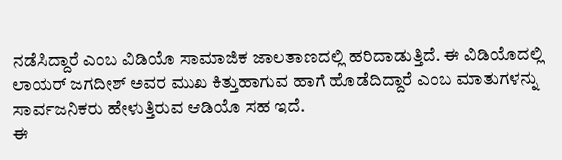ನಡೆಸಿದ್ದಾರೆ ಎಂಬ ವಿಡಿಯೊ ಸಾಮಾಜಿಕ ಜಾಲತಾಣದಲ್ಲಿ ಹರಿದಾಡುತ್ತಿದೆ. ಈ ವಿಡಿಯೊದಲ್ಲಿ ಲಾಯರ್ ಜಗದೀಶ್ ಅವರ ಮುಖ ಕಿತ್ತುಹಾಗುವ ಹಾಗೆ ಹೊಡೆದಿದ್ದಾರೆ ಎಂಬ ಮಾತುಗಳನ್ನು ಸಾರ್ವಜನಿಕರು ಹೇಳುತ್ತಿರುವ ಆಡಿಯೊ ಸಹ ಇದೆ.
ಈ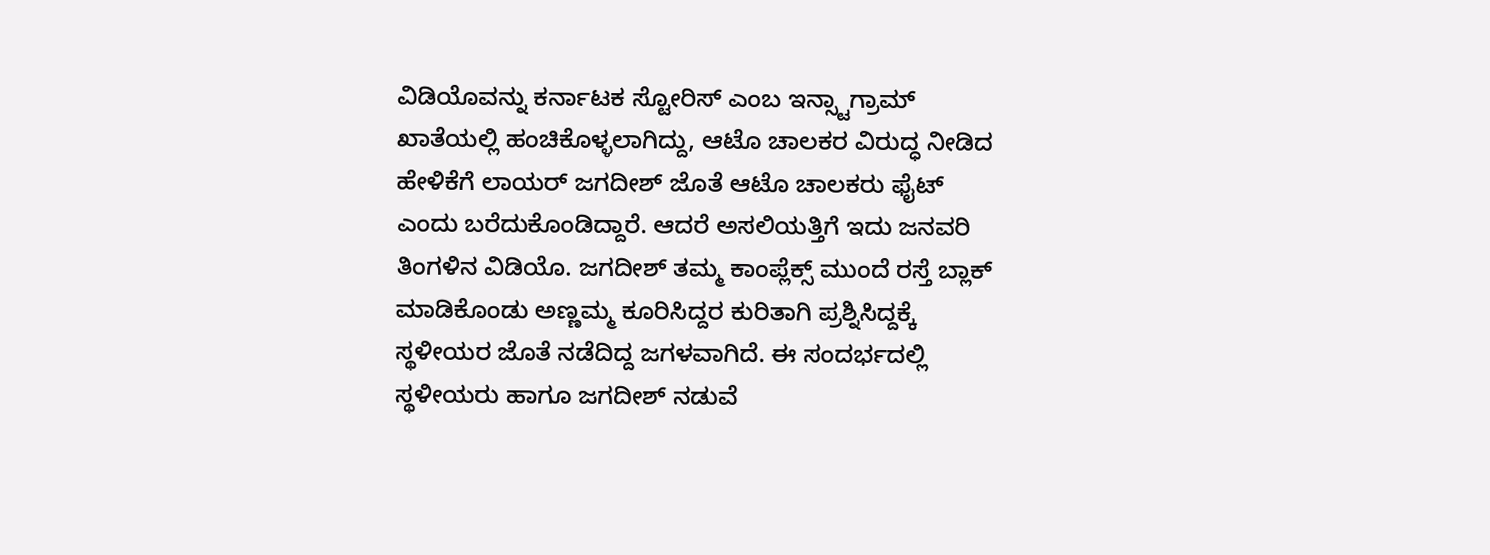ವಿಡಿಯೊವನ್ನು ಕರ್ನಾಟಕ ಸ್ಟೋರಿಸ್ ಎಂಬ ಇನ್ಸ್ಟಾಗ್ರಾಮ್ ಖಾತೆಯಲ್ಲಿ ಹಂಚಿಕೊಳ್ಳಲಾಗಿದ್ದು, ಆಟೊ ಚಾಲಕರ ವಿರುದ್ಧ ನೀಡಿದ ಹೇಳಿಕೆಗೆ ಲಾಯರ್ ಜಗದೀಶ್ ಜೊತೆ ಆಟೊ ಚಾಲಕರು ಫೈಟ್ ಎಂದು ಬರೆದುಕೊಂಡಿದ್ದಾರೆ. ಆದರೆ ಅಸಲಿಯತ್ತಿಗೆ ಇದು ಜನವರಿ ತಿಂಗಳಿನ ವಿಡಿಯೊ. ಜಗದೀಶ್ ತಮ್ಮ ಕಾಂಪ್ಲೆಕ್ಸ್ ಮುಂದೆ ರಸ್ತೆ ಬ್ಲಾಕ್ ಮಾಡಿಕೊಂಡು ಅಣ್ಣಮ್ಮ ಕೂರಿಸಿದ್ದರ ಕುರಿತಾಗಿ ಪ್ರಶ್ನಿಸಿದ್ದಕ್ಕೆ ಸ್ಥಳೀಯರ ಜೊತೆ ನಡೆದಿದ್ದ ಜಗಳವಾಗಿದೆ. ಈ ಸಂದರ್ಭದಲ್ಲಿ ಸ್ಥಳೀಯರು ಹಾಗೂ ಜಗದೀಶ್ ನಡುವೆ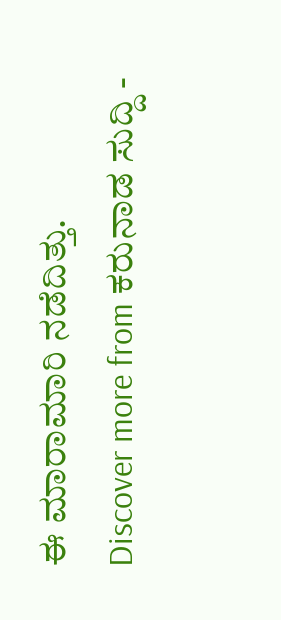ಈ ಮಾರಾಮಾರಿ ನಡೆದಿತ್ತು.
Discover more from ಕರುನಾಡ ಸುದ್ದಿ -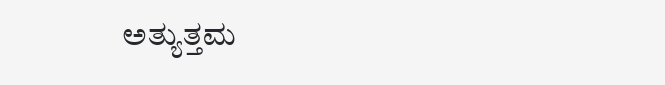ಅತ್ಯುತ್ತಮ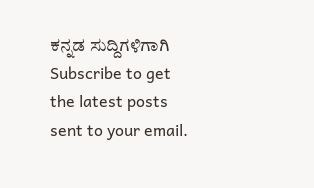ಕನ್ನಡ ಸುದ್ದಿಗಳಿಗಾಗಿ
Subscribe to get the latest posts sent to your email.